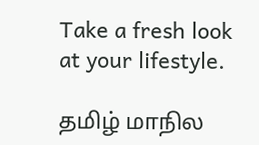Take a fresh look at your lifestyle.

தமிழ் மாநில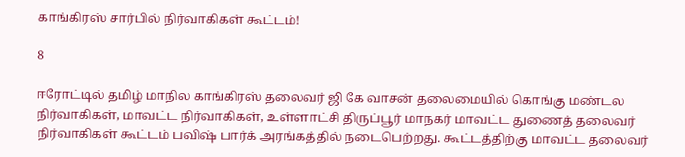காங்கிரஸ் சார்பில் நிர்வாகிகள் கூட்டம்!

8

ஈரோட்டில் தமிழ் மாநில காங்கிரஸ் தலைவர் ஜி கே வாசன் தலைமையில் கொங்கு மண்டல நிர்வாகிகள், மாவட்ட நிர்வாகிகள், உள்ளாட்சி திருப்பூர் மாநகர் மாவட்ட துணைத் தலைவர் நிர்வாகிகள் கூட்டம் பவிஷ் பார்க் அரங்கத்தில் நடைபெற்றது. கூட்டத்திற்கு மாவட்ட தலைவர்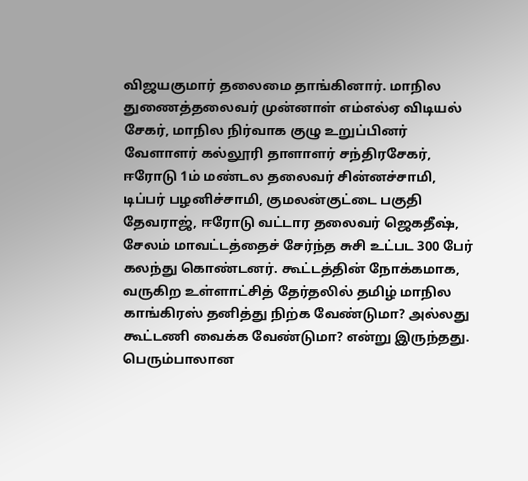விஜயகுமார் தலைமை தாங்கினார். மாநில துணைத்தலைவர் முன்னாள் எம்எல்ஏ விடியல் சேகர், மாநில நிர்வாக குழு உறுப்பினர் வேளாளர் கல்லூரி தாளாளர் சந்திரசேகர், ஈரோடு 1ம் மண்டல தலைவர் சின்னச்சாமி, டிப்பர் பழனிச்சாமி, குமலன்குட்டை பகுதி தேவராஜ், ஈரோடு வட்டார தலைவர் ஜெகதீஷ், சேலம் மாவட்டத்தைச் சேர்ந்த சுசி உட்பட 300 பேர் கலந்து கொண்டனர். கூட்டத்தின் நோக்கமாக, வருகிற உள்ளாட்சித் தேர்தலில் தமிழ் மாநில காங்கிரஸ் தனித்து நிற்க வேண்டுமா? அல்லது கூட்டணி வைக்க வேண்டுமா? என்று இருந்தது.
பெரும்பாலான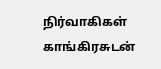நிர்வாகிகள் காங்கிரசுடன்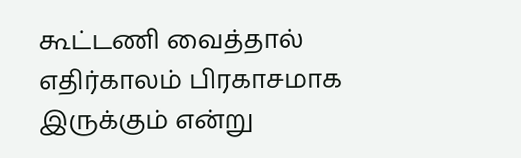கூட்டணி வைத்தால் எதிர்காலம் பிரகாசமாக இருக்கும் என்று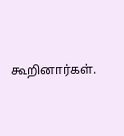கூறினார்கள்.